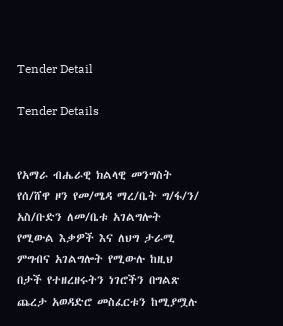Tender Detail

Tender Details


የአማራ ብሔራዊ ክልላዊ መንግስት የሰ/ሸዋ ዞን የመ/ሜዳ ማረ/ቤት ግ/ፋ/ን/ አስ/ቡድን ለመ/ቤቱ አገልግሎት የሚውል እቃዎች እና ለህግ ታራሚ ምግብና አገልግሎት የሚውሉ ከዚህ በታች የተዘረዘሩትን ነገሮችን በግልጽ ጨረታ አወዳድሮ መስፈርቱን ከሚያሟሉ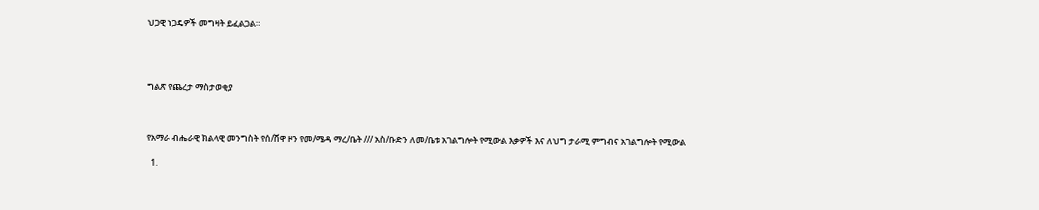ህጋዊ ነጋዴዎች መግዛት ይፈልጋል።




ግልጽ የጨረታ ማስታወቂያ



የአማራ ብሔራዊ ክልላዊ መንግስት የሰ/ሸዋ ዞን የመ/ሜዳ ማረ/ቤት /// አስ/ቡድን ለመ/ቤቱ አገልግሎት የሚውል እቃዎች እና ለህግ ታራሚ ምግብና አገልግሎት የሚውል

  1.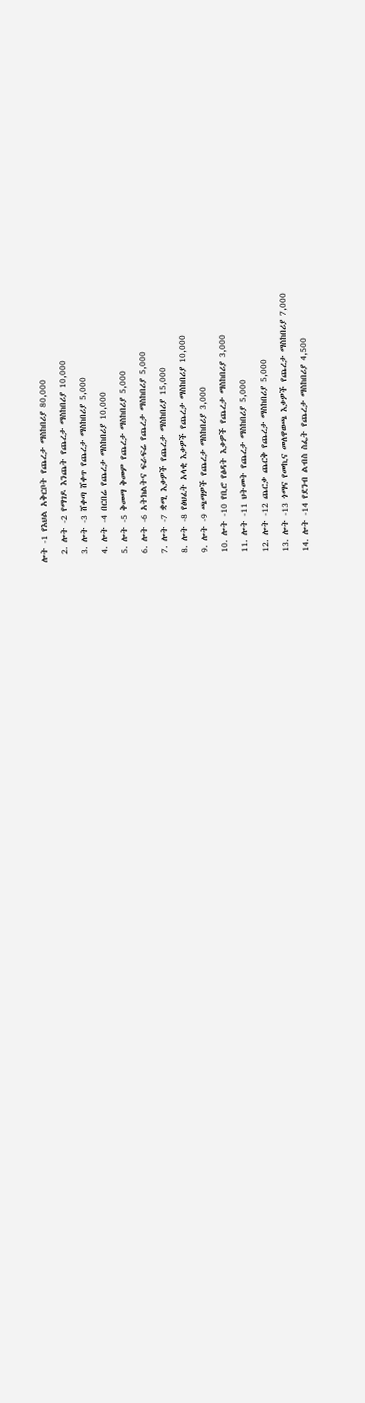ሎት -1 የእህል አቅርቦት የጨረታ ማስከበሪያ 80,000
  2. ሎት -2 የማገዶ እንጨት የጨረታ ማስከበሪያ 10,000
  3. ሎት -3 ሸቀጣ ሸቀጥ የጨረታ ማስከበሪያ 5,000
  4. ሎት -4 በርበሬ የጨረታ ማስከበሪያ 10,000
  5. ሎት -5 ቅመማ ቅመም የጨረታ ማስከበሪያ 5,000
  6. ሎት -6 አትክልትና ፍራፍሬ የጨረታ ማስከበሪያ 5,000
  7. ሎት -7 ቋሚ እቃዎች የጨረታ ማስከበሪያ 15,000
  8. ሎት -8 የፅህፈት አላቂ እቃዎች የጨረታ ማስከበሪያ 10,000
  9. ሎት -9 ጫማዎች የጨረታ ማስከበሪያ 3,000
  10. ሎት -10 የቢሮ የፅዳት እቃዎች የጨረታ ማስከበሪያ 3,000
  11. ሎት -11 ህትመት የጨረታ ማስከበሪያ 5,000
  12. ሎት -12 ጨርቃ ጨርቅ የጨረታ ማስከበሪያ 5,000
  13. ሎት -13 ጎማና የመኪና መለዋወጫ እቃዎች የጨረታ ማስከበሪያ 7,000
  14. ሎት -14 የደንብ ልብስ ስፌት የጨረታ ማስከበሪያ 4,500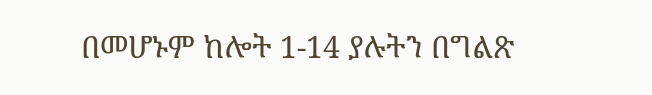በመሆኑም ከሎት 1-14 ያሉትን በግልጽ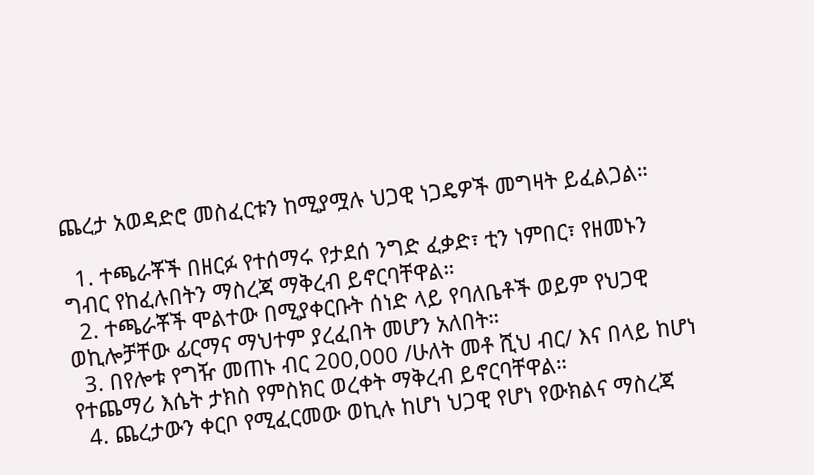ጨረታ አወዳድሮ መስፈርቱን ከሚያሟሉ ህጋዊ ነጋዴዎች መግዛት ይፈልጋል።

  1. ተጫራቾች በዘርፉ የተሰማሩ የታደሰ ንግድ ፈቃድ፣ ቲን ነምበር፣ የዘመኑን ግብር የከፈሉበትን ማስረጃ ማቅረብ ይኖርባቸዋል።
  2. ተጫራቾች ሞልተው በሚያቀርቡት ሰነድ ላይ የባለቤቶች ወይም የህጋዊ ወኪሎቻቸው ፊርማና ማህተም ያረፈበት መሆን አለበት።
  3. በየሎቱ የግዥ መጠኑ ብር 200,000 /ሁለት መቶ ሺህ ብር/ እና በላይ ከሆነ የተጨማሪ እሴት ታክስ የምስክር ወረቀት ማቅረብ ይኖርባቸዋል።
  4. ጨረታውን ቀርቦ የሚፈርመው ወኪሉ ከሆነ ህጋዊ የሆነ የውክልና ማስረጃ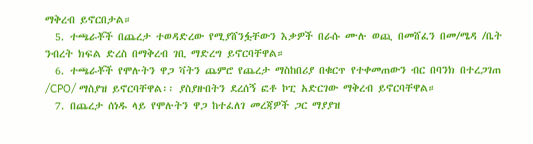ማቅረብ ይኖርበታል።
  5. ተጫራቾች በጨረታ ተወዳድረው የሚያሸንፏቸውን እቃዎች በራሱ ሙሉ ወጪ በመሸፈን በመ/ሜዳ /ቤት ንብረት ክፍል ድረስ በማቅረብ ገቢ ማድረግ ይኖርባቸዋል።
  6. ተጫራቾች የሞሉትን ዋጋ ቫትን ጨምሮ የጨረታ ማስከበሪያ በቁርጥ የተቀመጠውን ብር በባንክ በተረጋገጠ /CPO/ ማስያዝ ይኖርባቸዋል፡፡ ያስያዙበትን ደረሰኝ ፎቶ ኮፒ አድርገው ማቅረብ ይኖርባቸዋል።
  7. በጨረታ ሰነዱ ላይ የሞሉትን ዋጋ ከተፈለገ መረጃዎች ጋር ማያያዝ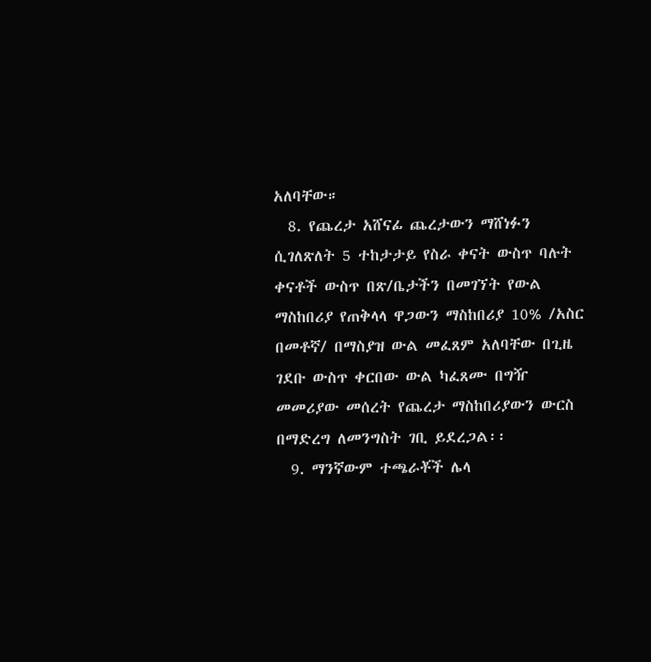አለባቸው።
  8. የጨረታ አሸናፊ ጨረታውን ማሸነፉን ሲገለጽለት 5 ተከታታይ የስራ ቀናት ውስጥ ባሉት ቀናቶች ውስጥ በጽ/ቤታችን በመገኘት የውል ማስከበሪያ የጠቅላላ ዋጋውን ማስከበሪያ 10% /አስር በመቶኛ/ በማስያዝ ውል መፈጸም አለባቸው በጊዜ ገደቡ ውስጥ ቀርበው ውል ካፈጸሙ በግዥ መመሪያው መሰረት የጨረታ ማስከበሪያውን ውርስ በማድረግ ለመንግስት ገቢ ይደረጋል፡፡
  9. ማንኛውም ተጫራቾች ሌላ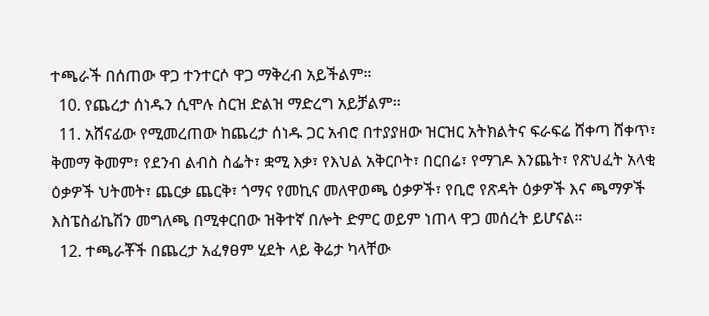ተጫራች በሰጠው ዋጋ ተንተርሶ ዋጋ ማቅረብ አይችልም።
  10. የጨረታ ሰነዱን ሲሞሉ ስርዝ ድልዝ ማድረግ አይቻልም፡፡
  11. አሸናፊው የሚመረጠው ከጨረታ ሰነዱ ጋር አብሮ በተያያዘው ዝርዝር አትክልትና ፍራፍሬ ሸቀጣ ሸቀጥ፣ ቅመማ ቅመም፣ የደንብ ልብስ ስፌት፣ ቋሚ እቃ፣ የእህል አቅርቦት፣ በርበሬ፣ የማገዶ እንጨት፣ የጽህፈት አላቂ ዕቃዎች ህትመት፣ ጨርቃ ጨርቅ፣ ጎማና የመኪና መለዋወጫ ዕቃዎች፣ የቢሮ የጽዳት ዕቃዎች እና ጫማዎች እስፔስፊኬሽን መግለጫ በሚቀርበው ዝቅተኛ በሎት ድምር ወይም ነጠላ ዋጋ መሰረት ይሆናል።
  12. ተጫራቾች በጨረታ አፈፃፀም ሂደት ላይ ቅሬታ ካላቸው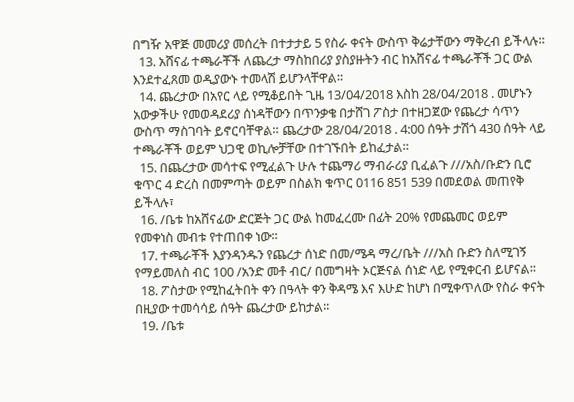በግዥ አዋጅ መመሪያ መሰረት በተታታይ 5 የስራ ቀናት ውስጥ ቅሬታቸውን ማቅረብ ይችላሉ።
  13. አሸናፊ ተጫራቾች ለጨረታ ማስከበሪያ ያስያዙትን ብር ከአሸናፊ ተጫራቾች ጋር ውል እንደተፈጸመ ወዲያውኑ ተመላሽ ይሆንላቸዋል።
  14. ጨረታው በአየር ላይ የሚቆይበት ጊዜ 13/04/2018 እስከ 28/04/2018 . መሆኑን አውቃችሁ የመወዳደሪያ ሰነዳቸውን በጥንቃቄ በታሸገ ፖስታ በተዘጋጀው የጨረታ ሳጥን ውስጥ ማስገባት ይኖርባቸዋል። ጨረታው 28/04/2018 . 4:00 ሰዓት ታሽጎ 430 ሰዓት ላይ ተጫራቾች ወይም ህጋዊ ወኪሎቻቸው በተገኙበት ይከፈታል።
  15. በጨረታው መሳተፍ የሚፈልጉ ሁሉ ተጨማሪ ማብራሪያ ቢፈልጉ ///አስ/ቡድን ቢሮ ቁጥር 4 ድረስ በመምጣት ወይም በስልክ ቁጥር 0116 851 539 በመደወል መጠየቅ ይችላሉ፣
  16. /ቤቱ ከአሸናፊው ድርጅት ጋር ውል ከመፈረሙ በፊት 20% የመጨመር ወይም የመቀነስ መብቱ የተጠበቀ ነው።
  17. ተጫራቾች እያንዳንዱን የጨረታ ሰነድ በመ/ሜዳ ማረ/ቤት ///አስ ቡድን ስለሚገኝ የማይመለስ ብር 100 /አንድ መቶ ብር/ በመግዛት ኦርጅናል ሰነድ ላይ የሚቀርብ ይሆናል፡፡
  18. ፖስታው የሚከፈትበት ቀን በዓላት ቀን ቅዳሜ እና እሁድ ከሆነ በሚቀጥለው የስራ ቀናት በዚያው ተመሳሳይ ሰዓት ጨረታው ይከታል፡፡
  19. /ቤቱ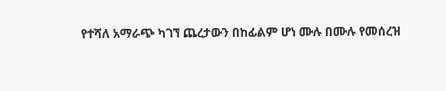የተሻለ አማራጭ ካገኘ ጨረታውን በከፊልም ሆነ ሙሉ በሙሉ የመሰረዝ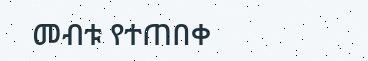መብቱ የተጠበቀ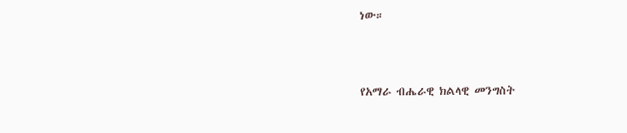ነው።



የአማራ ብሔራዊ ክልላዊ መንግስት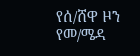የሰ/ሸዋ ዞን የመ/ሜዳ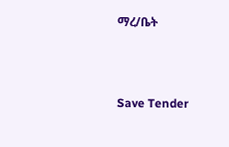ማረ/ቤት



Save Tender